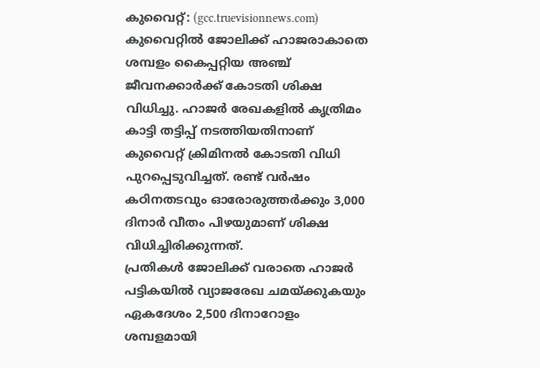കുവൈറ്റ്: (gcc.truevisionnews.com) കുവൈറ്റിൽ ജോലിക്ക് ഹാജരാകാതെ ശമ്പളം കൈപ്പറ്റിയ അഞ്ച് ജീവനക്കാർക്ക് കോടതി ശിക്ഷ വിധിച്ചു. ഹാജർ രേഖകളിൽ കൃത്രിമം കാട്ടി തട്ടിപ്പ് നടത്തിയതിനാണ് കുവൈറ്റ് ക്രിമിനൽ കോടതി വിധി പുറപ്പെടുവിച്ചത്. രണ്ട് വർഷം കഠിനതടവും ഓരോരുത്തർക്കും 3,000 ദിനാർ വീതം പിഴയുമാണ് ശിക്ഷ വിധിച്ചിരിക്കുന്നത്.
പ്രതികൾ ജോലിക്ക് വരാതെ ഹാജർ പട്ടികയിൽ വ്യാജരേഖ ചമയ്ക്കുകയും ഏകദേശം 2,500 ദിനാറോളം ശമ്പളമായി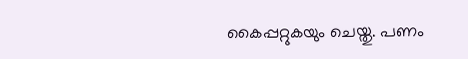കൈപ്പറ്റുകയും ചെയ്തു. പണം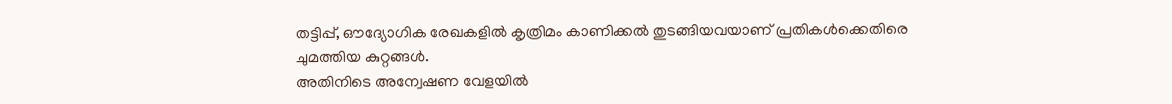തട്ടിപ്പ്, ഔദ്യോഗിക രേഖകളിൽ കൃത്രിമം കാണിക്കൽ തുടങ്ങിയവയാണ് പ്രതികൾക്കെതിരെ ചുമത്തിയ കുറ്റങ്ങൾ.
അതിനിടെ അന്വേഷണ വേളയിൽ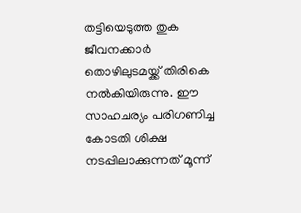തട്ടിയെടുത്ത തുക ജീവനക്കാർ തൊഴിലുടമയ്ക്ക് തിരികെ നൽകിയിരുന്നു. ഈ സാഹചര്യം പരിഗണിച്ച കോടതി ശിക്ഷ നടപ്പിലാക്കുന്നത് മൂന്ന്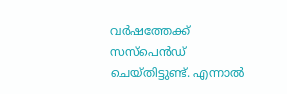വർഷത്തേക്ക് സസ്പെൻഡ് ചെയ്തിട്ടുണ്ട്. എന്നാൽ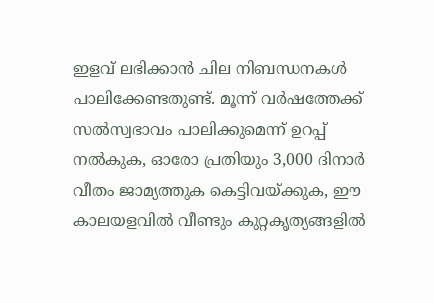ഇളവ് ലഭിക്കാൻ ചില നിബന്ധനകൾ പാലിക്കേണ്ടതുണ്ട്. മൂന്ന് വർഷത്തേക്ക് സൽസ്വഭാവം പാലിക്കുമെന്ന് ഉറപ്പ് നൽകുക, ഓരോ പ്രതിയും 3,000 ദിനാർ വീതം ജാമ്യത്തുക കെട്ടിവയ്ക്കുക, ഈ കാലയളവിൽ വീണ്ടും കുറ്റകൃത്യങ്ങളിൽ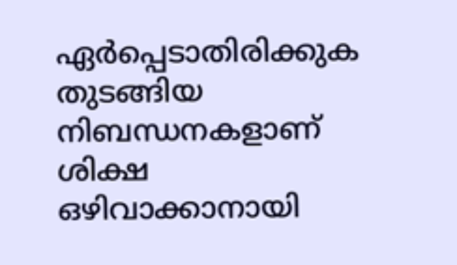ഏർപ്പെടാതിരിക്കുക തുടങ്ങിയ നിബന്ധനകളാണ് ശിക്ഷ ഒഴിവാക്കാനായി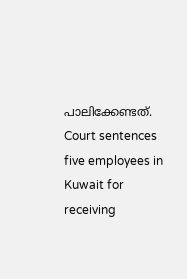പാലിക്കേണ്ടത്.
Court sentences five employees in Kuwait for receiving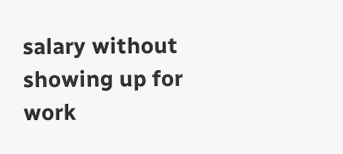salary without showing up for work